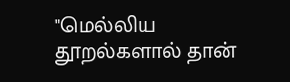"மெல்லிய தூறல்களால் தான்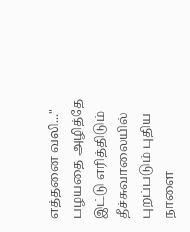எத்தனை வலி..."
பழயதை அழித்தே
இட்டு எரித்திடும்
தீச்சுவாலையில்
புறப்படும் புதிய நாளை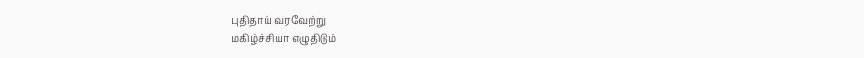புதிதாய் வரவேற்று
மகிழ்ச்சியா எழுதிடும்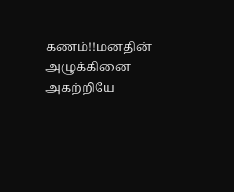கணம்!!மனதின்
அழுக்கினை
அகற்றியே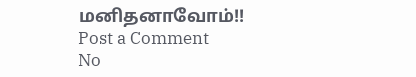மனிதனாவோம்!!
Post a Comment
No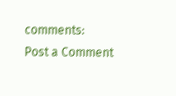comments:
Post a Comment